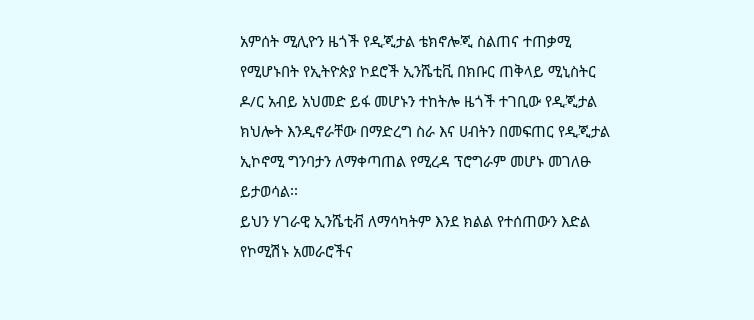አምሰት ሚሊዮን ዜጎች የዲጂታል ቴክኖሎጂ ስልጠና ተጠቃሚ የሚሆኑበት የኢትዮጵያ ኮደሮች ኢንሼቲቪ በክቡር ጠቅላይ ሚኒስትር ዶ/ር አብይ አህመድ ይፋ መሆኑን ተከትሎ ዜጎች ተገቢው የዲጂታል ክህሎት እንዲኖራቸው በማድረግ ስራ እና ሀብትን በመፍጠር የዲጂታል ኢኮኖሚ ግንባታን ለማቀጣጠል የሚረዳ ፕሮግራም መሆኑ መገለፁ ይታወሳል፡፡
ይህን ሃገራዊ ኢንሼቲቭ ለማሳካትም እንደ ክልል የተሰጠውን እድል የኮሚሽኑ አመራሮችና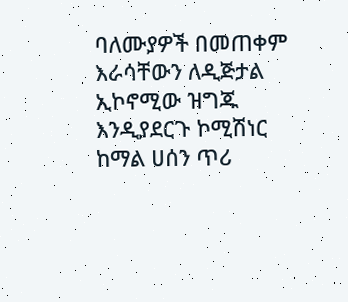ባለሙያዎች በመጠቀም እራሳቸውን ለዲጅታል ኢኮኖሚው ዝግጁ እንዲያደርጉ ኮሚሽነር ከማል ሀሰን ጥሪ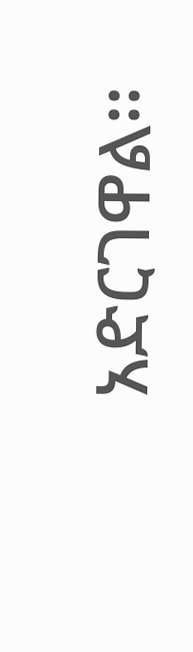አድርገዋል፡፡